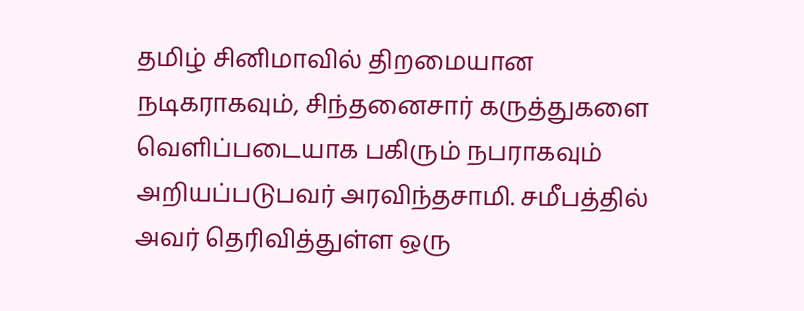தமிழ் சினிமாவில் திறமையான நடிகராகவும், சிந்தனைசார் கருத்துகளை வெளிப்படையாக பகிரும் நபராகவும் அறியப்படுபவர் அரவிந்தசாமி. சமீபத்தில் அவர் தெரிவித்துள்ள ஒரு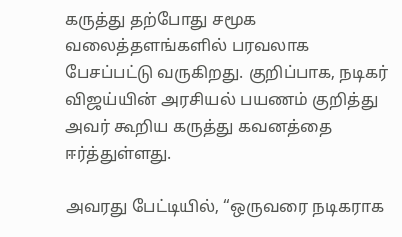கருத்து தற்போது சமூக வலைத்தளங்களில் பரவலாக பேசப்பட்டு வருகிறது. குறிப்பாக, நடிகர் விஜய்யின் அரசியல் பயணம் குறித்து அவர் கூறிய கருத்து கவனத்தை ஈர்த்துள்ளது.

அவரது பேட்டியில், “ஒருவரை நடிகராக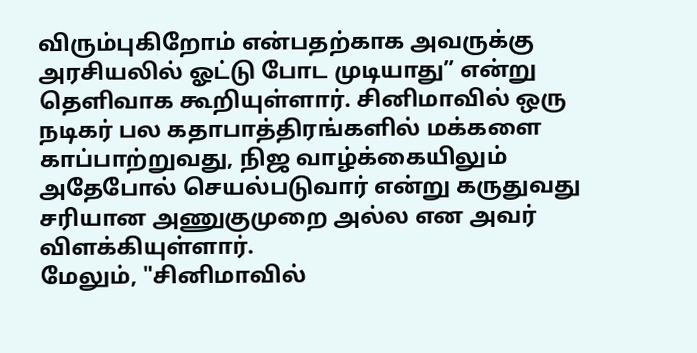விரும்புகிறோம் என்பதற்காக அவருக்கு அரசியலில் ஓட்டு போட முடியாது” என்று தெளிவாக கூறியுள்ளார். சினிமாவில் ஒரு நடிகர் பல கதாபாத்திரங்களில் மக்களை காப்பாற்றுவது, நிஜ வாழ்க்கையிலும் அதேபோல் செயல்படுவார் என்று கருதுவது சரியான அணுகுமுறை அல்ல என அவர் விளக்கியுள்ளார்.
மேலும், "சினிமாவில்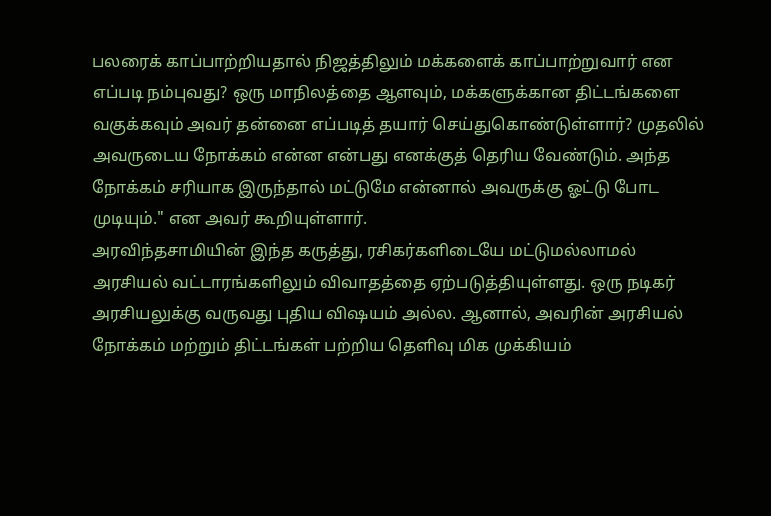பலரைக் காப்பாற்றியதால் நிஜத்திலும் மக்களைக் காப்பாற்றுவார் என எப்படி நம்புவது? ஒரு மாநிலத்தை ஆளவும், மக்களுக்கான திட்டங்களை வகுக்கவும் அவர் தன்னை எப்படித் தயார் செய்துகொண்டுள்ளார்? முதலில் அவருடைய நோக்கம் என்ன என்பது எனக்குத் தெரிய வேண்டும். அந்த நோக்கம் சரியாக இருந்தால் மட்டுமே என்னால் அவருக்கு ஓட்டு போட முடியும்." என அவர் கூறியுள்ளார்.
அரவிந்தசாமியின் இந்த கருத்து, ரசிகர்களிடையே மட்டுமல்லாமல் அரசியல் வட்டாரங்களிலும் விவாதத்தை ஏற்படுத்தியுள்ளது. ஒரு நடிகர் அரசியலுக்கு வருவது புதிய விஷயம் அல்ல. ஆனால், அவரின் அரசியல் நோக்கம் மற்றும் திட்டங்கள் பற்றிய தெளிவு மிக முக்கியம்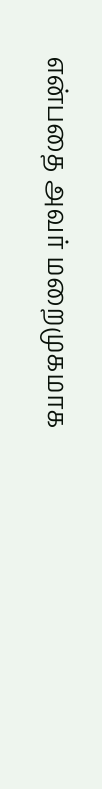என்பதை அவர் மறைமுகமாக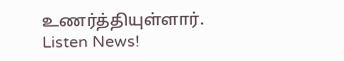உணர்த்தியுள்ளார்.
Listen News!